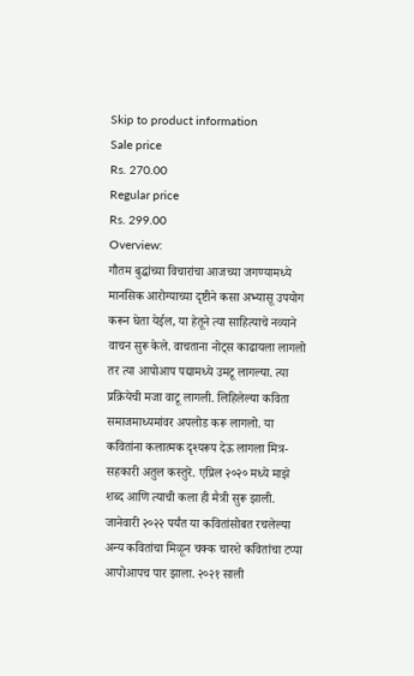Skip to product information
Sale price
Rs. 270.00
Regular price
Rs. 299.00
Overview:
गौतम बुद्धांच्या विचारांचा आजच्या जगण्यामध्ये मानसिक आरोग्याच्या दृष्टीने कसा अभ्यासू उपयोग करून घेता येईल, या हेतूने त्या साहित्याचे नव्याने वाचन सुरू केले. वाचताना नोट्स काढायला लागलो तर त्या आपोआप पद्यामध्ये उमटू लागल्या. त्या प्रक्रियेची मजा वाटू लागली. लिहिलेल्या कविता समाजमाध्यमांवर अपलोड करू लागलो. या कवितांना कलात्मक दृश्यरूप देऊ लागला मित्र-सहकारी अतुल कस्तुरे. एप्रिल २०२० मध्ये माझे शब्द आणि त्याची कला ही मैत्री सुरू झाली. जानेवारी २०२२ पर्यंत या कवितांसोबत रचलेल्या अन्य कवितांचा मिळून चक्क चारशे कवितांचा टप्पा आपोआपच पार झाला. २०२१ साली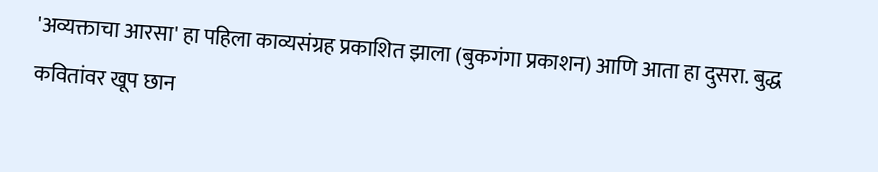'अव्यक्ताचा आरसा' हा पहिला काव्यसंग्रह प्रकाशित झाला (बुकगंगा प्रकाशन) आणि आता हा दुसरा. बुद्ध कवितांवर खूप छान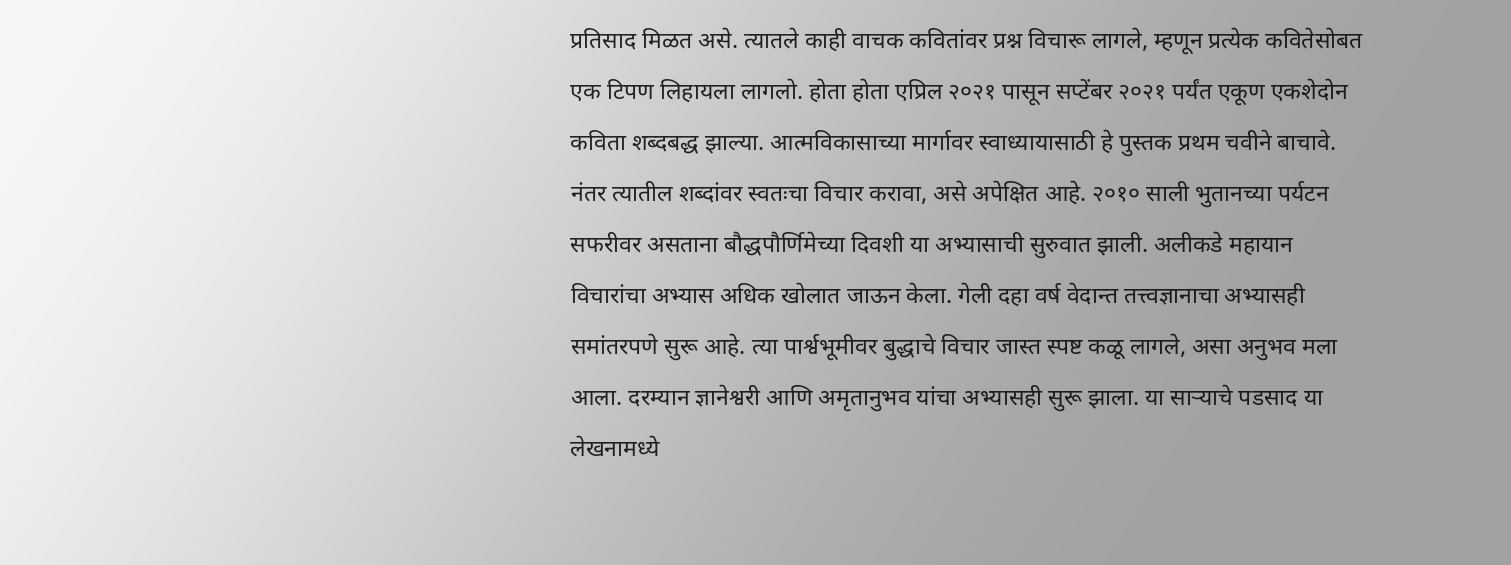प्रतिसाद मिळत असे. त्यातले काही वाचक कवितांवर प्रश्न विचारू लागले, म्हणून प्रत्येक कवितेसोबत एक टिपण लिहायला लागलो. होता होता एप्रिल २०२१ पासून सप्टेंबर २०२१ पर्यंत एकूण एकशेदोन कविता शब्दबद्ध झाल्या. आत्मविकासाच्या मार्गावर स्वाध्यायासाठी हे पुस्तक प्रथम चवीने बाचावे. नंतर त्यातील शब्दांवर स्वतःचा विचार करावा, असे अपेक्षित आहे. २०१० साली भुतानच्या पर्यटन सफरीवर असताना बौद्धपौर्णिमेच्या दिवशी या अभ्यासाची सुरुवात झाली. अलीकडे महायान विचारांचा अभ्यास अधिक खोलात जाऊन केला. गेली दहा वर्ष वेदान्त तत्त्वज्ञानाचा अभ्यासही समांतरपणे सुरू आहे. त्या पार्श्वभूमीवर बुद्धाचे विचार जास्त स्पष्ट कळू लागले, असा अनुभव मला आला. दरम्यान ज्ञानेश्वरी आणि अमृतानुभव यांचा अभ्यासही सुरू झाला. या साऱ्याचे पडसाद या लेखनामध्ये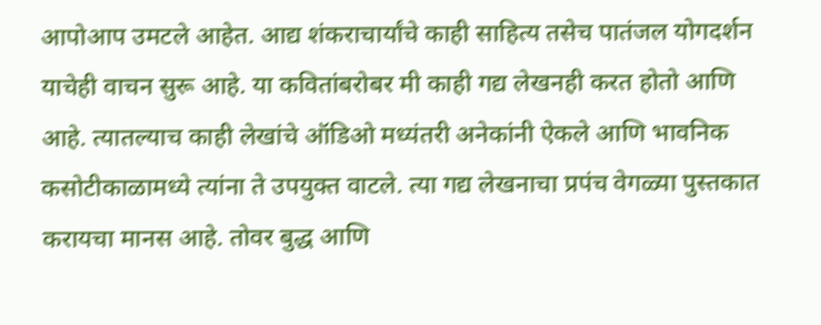आपोआप उमटले आहेत. आद्य शंकराचार्यांचे काही साहित्य तसेच पातंजल योगदर्शन याचेही वाचन सुरू आहे. या कवितांबरोबर मी काही गद्य लेखनही करत होतो आणि आहे. त्यातल्याच काही लेखांचे ऑडिओ मध्यंतरी अनेकांनी ऐकले आणि भावनिक कसोटीकाळामध्ये त्यांना ते उपयुक्त वाटले. त्या गद्य लेखनाचा प्रपंच वेगळ्या पुस्तकात करायचा मानस आहे. तोवर बुद्ध आणि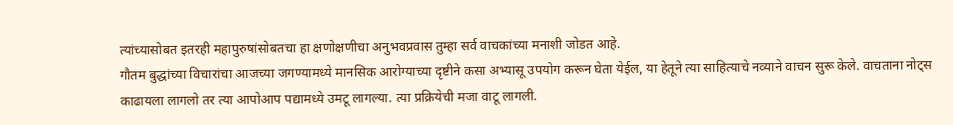त्यांच्यासोबत इतरही महापुरुषांसोबतचा हा क्षणोक्षणीचा अनुभवप्रवास तुम्हा सर्व वाचकांच्या मनाशी जोडत आहे.
गौतम बुद्धांच्या विचारांचा आजच्या जगण्यामध्ये मानसिक आरोग्याच्या दृष्टीने कसा अभ्यासू उपयोग करून घेता येईल, या हेतूने त्या साहित्याचे नव्याने वाचन सुरू केले. वाचताना नोट्स काढायला लागलो तर त्या आपोआप पद्यामध्ये उमटू लागल्या. त्या प्रक्रियेची मजा वाटू लागली.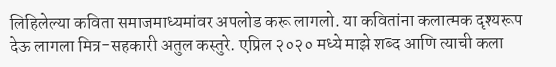लिहिलेल्या कविता समाजमाध्यमांवर अपलोड करू लागलो. या कवितांना कलात्मक दृश्यरूप देऊ लागला मित्र-सहकारी अतुल कस्तुरे. एप्रिल २०२० मध्ये माझे शब्द आणि त्याची कला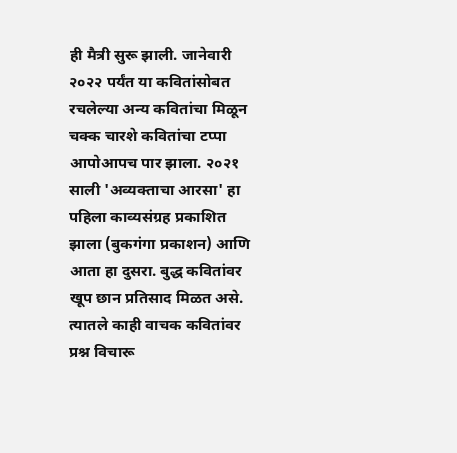ही मैत्री सुरू झाली. जानेवारी २०२२ पर्यंत या कवितांसोबत रचलेल्या अन्य कवितांचा मिळून चक्क चारशे कवितांचा टप्पा आपोआपच पार झाला. २०२१ साली 'अव्यक्ताचा आरसा' हा पहिला काव्यसंग्रह प्रकाशित झाला (बुकगंगा प्रकाशन) आणि आता हा दुसरा. बुद्ध कवितांवर खूप छान प्रतिसाद मिळत असे. त्यातले काही वाचक कवितांवर प्रश्न विचारू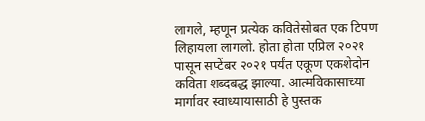लागले, म्हणून प्रत्येक कवितेसोबत एक टिपण लिहायला लागलो. होता होता एप्रिल २०२१ पासून सप्टेंबर २०२१ पर्यंत एकूण एकशेदोन कविता शब्दबद्ध झाल्या. आत्मविकासाच्या मार्गावर स्वाध्यायासाठी हे पुस्तक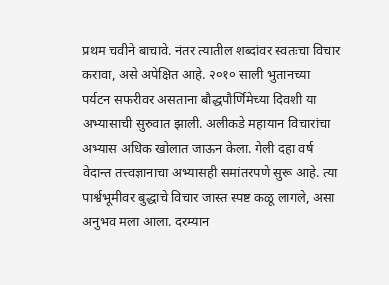प्रथम चवीने बाचावे. नंतर त्यातील शब्दांवर स्वतःचा विचार करावा, असे अपेक्षित आहे. २०१० साली भुतानच्या पर्यटन सफरीवर असताना बौद्धपौर्णिमेच्या दिवशी या अभ्यासाची सुरुवात झाली. अलीकडे महायान विचारांचा अभ्यास अधिक खोलात जाऊन केला. गेली दहा वर्ष वेदान्त तत्त्वज्ञानाचा अभ्यासही समांतरपणे सुरू आहे. त्या पार्श्वभूमीवर बुद्धाचे विचार जास्त स्पष्ट कळू लागले, असा अनुभव मला आला. दरम्यान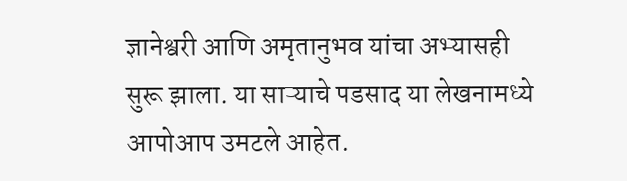ज्ञानेश्वरी आणि अमृतानुभव यांचा अभ्यासही सुरू झाला. या साऱ्याचे पडसाद या लेखनामध्ये आपोआप उमटले आहेत.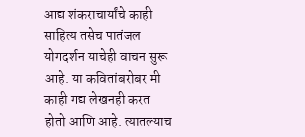आद्य शंकराचार्यांचे काही साहित्य तसेच पातंजल योगदर्शन याचेही वाचन सुरू आहे. या कवितांबरोबर मी काही गद्य लेखनही करत होतो आणि आहे. त्यातल्याच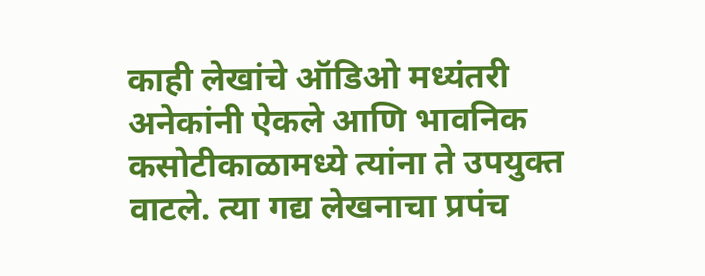काही लेखांचे ऑडिओ मध्यंतरी अनेकांनी ऐकले आणि भावनिक कसोटीकाळामध्ये त्यांना ते उपयुक्त वाटले. त्या गद्य लेखनाचा प्रपंच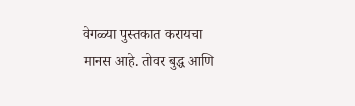वेगळ्या पुस्तकात करायचा मानस आहे. तोवर बुद्ध आणि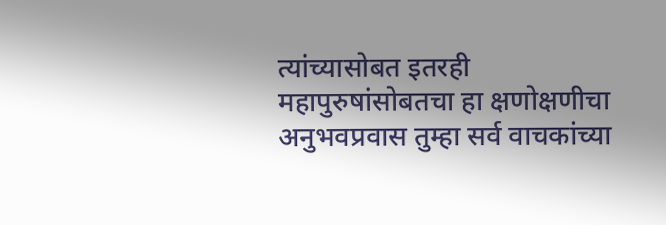त्यांच्यासोबत इतरही महापुरुषांसोबतचा हा क्षणोक्षणीचा अनुभवप्रवास तुम्हा सर्व वाचकांच्या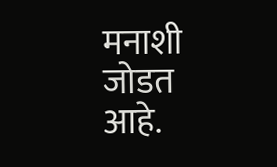मनाशी जोडत आहे.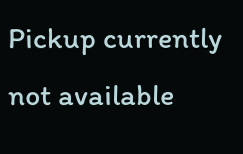Pickup currently not available